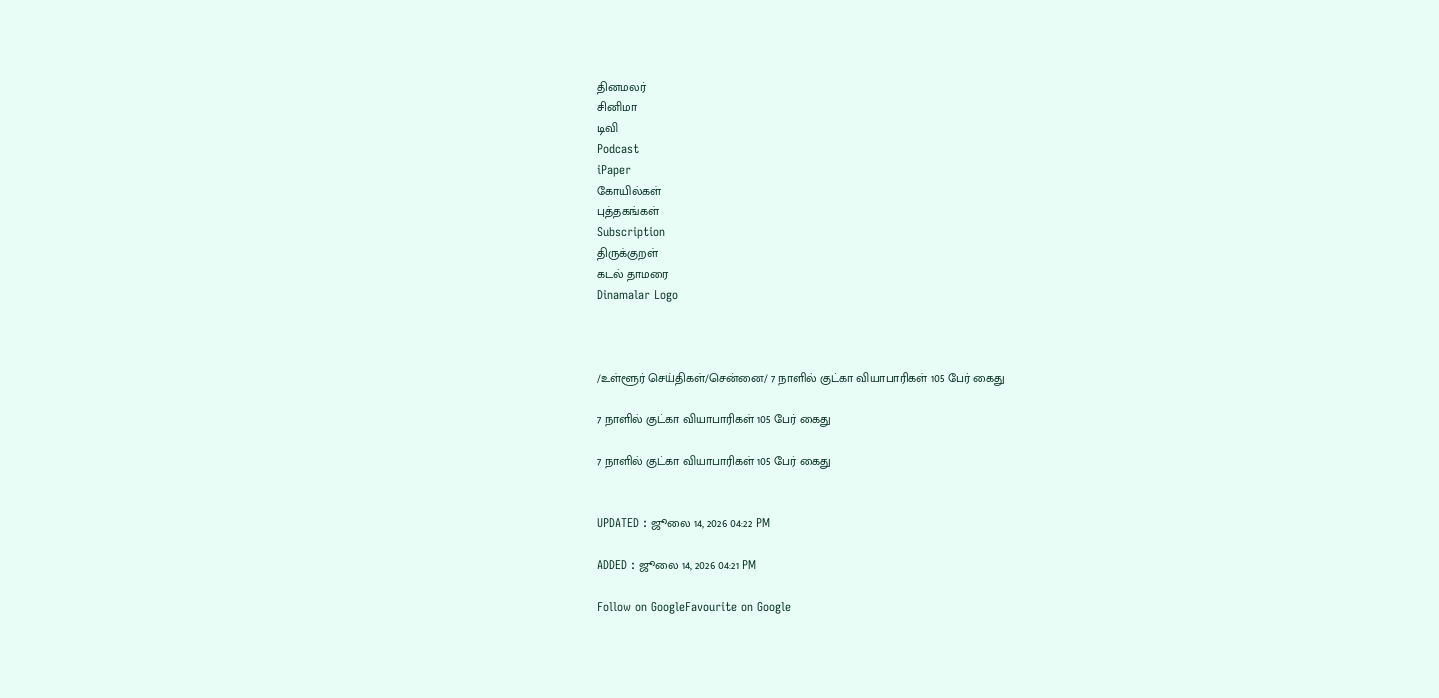தினமலர்
சினிமா
டிவி
Podcast
iPaper
கோயில்கள்
புத்தகங்கள்
Subscription
திருக்குறள்
கடல் தாமரை
Dinamalar Logo



/உள்ளூர் செய்திகள்/சென்னை/ 7 நாளில் குட்கா வியாபாரிகள் 105 பேர் கைது

7 நாளில் குட்கா வியாபாரிகள் 105 பேர் கைது

7 நாளில் குட்கா வியாபாரிகள் 105 பேர் கைது


UPDATED : ஜூலை 14, 2026 04:22 PM

ADDED : ஜூலை 14, 2026 04:21 PM

Follow on GoogleFavourite on Google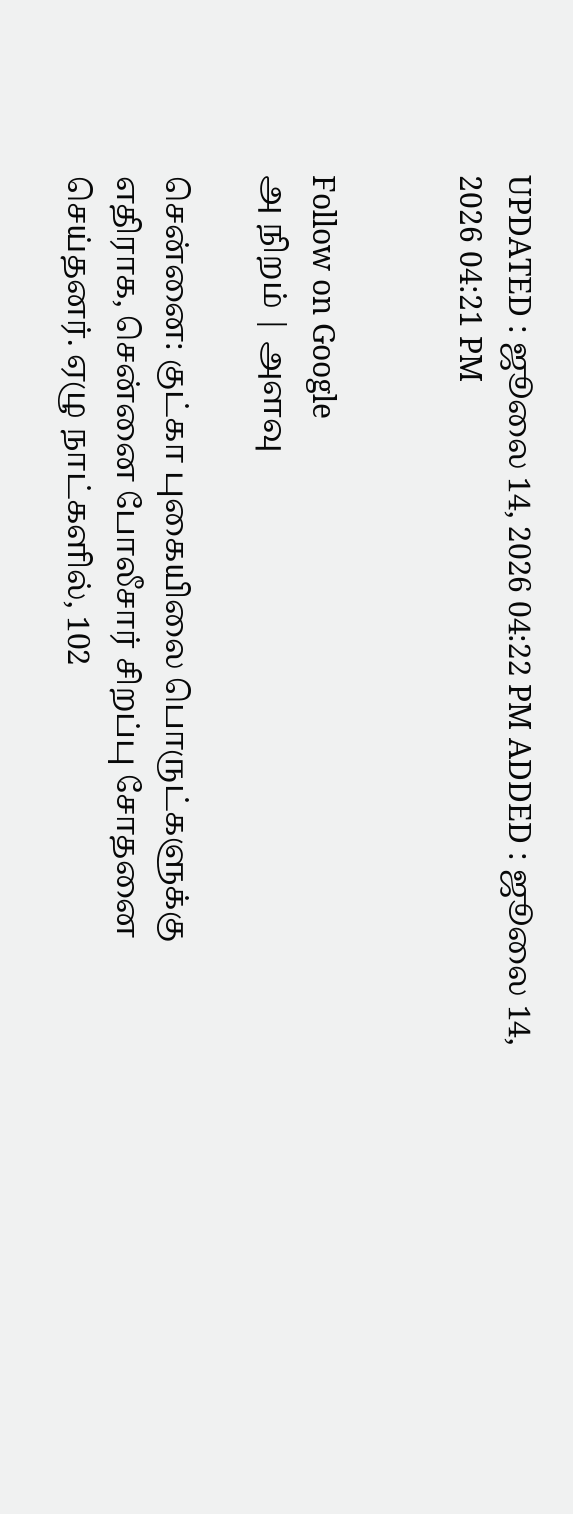UPDATED : ஜூலை 14, 2026 04:22 PM ADDED : ஜூலை 14, 2026 04:21 PM


Follow on Google
அ நிறம் | அளவு

சென்னை: குட்கா புகையிலை பொருட்களுக்கு எதிராக, சென்னை போலீசார் சிறப்பு சோதனை செய்தனர். ஏழு நாட்களில், 102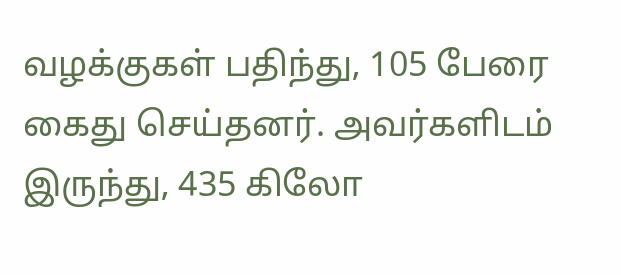வழக்குகள் பதிந்து, 105 பேரை கைது செய்தனர். அவர்களிடம் இருந்து, 435 கிலோ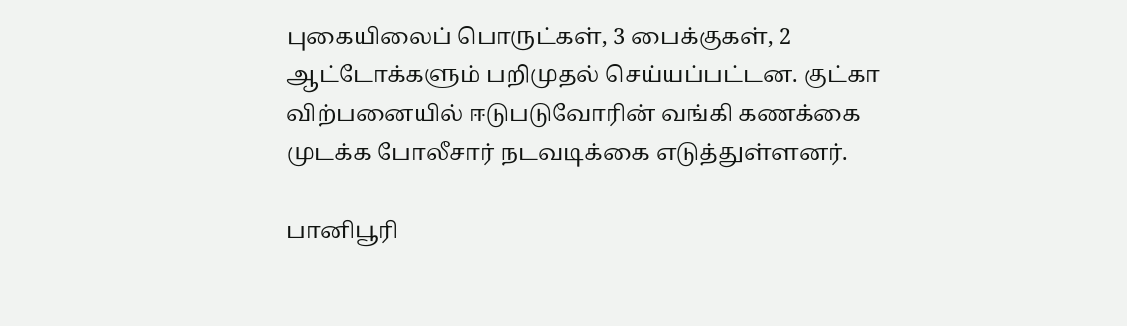புகையிலைப் பொருட்கள், 3 பைக்குகள், 2 ஆட்டோக்களும் பறிமுதல் செய்யப்பட்டன. குட்கா விற்பனையில் ஈடுபடுவோரின் வங்கி கணக்கை முடக்க போலீசார் நடவடிக்கை எடுத்துள்ளனர்.

பானிபூரி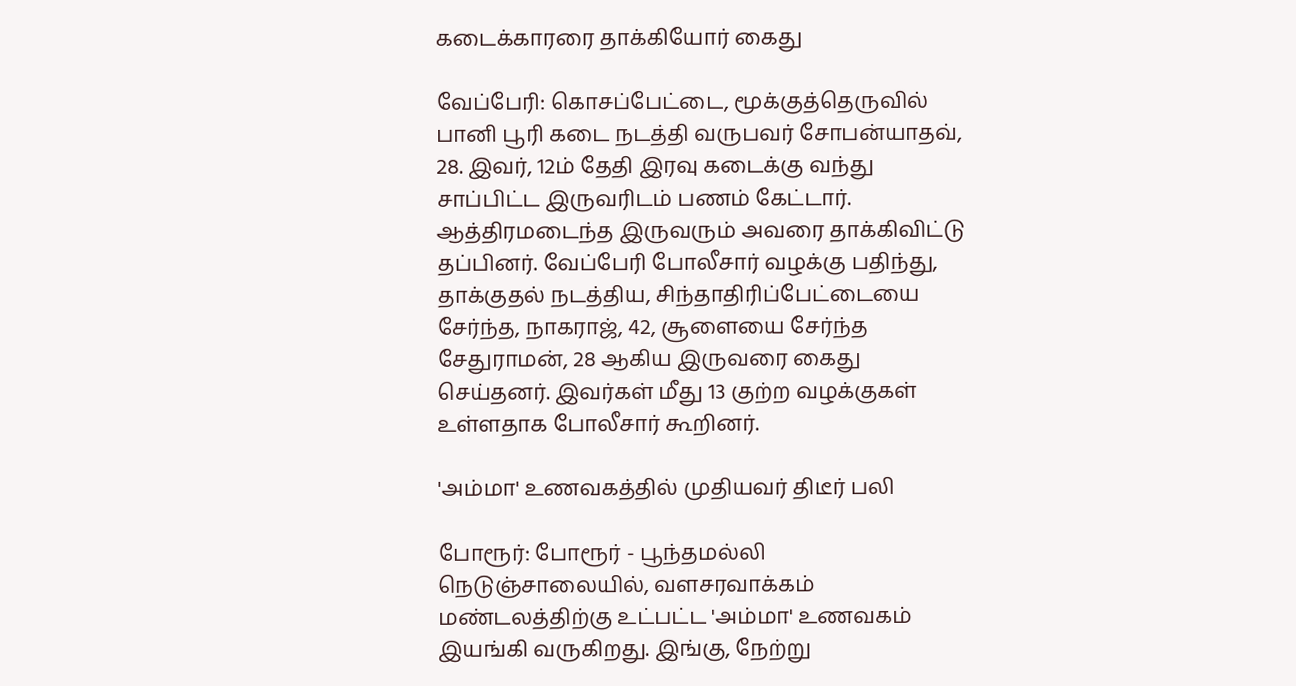கடைக்காரரை தாக்கியோர் கைது

வேப்பேரி: கொசப்பேட்டை, மூக்குத்தெருவில் பானி பூரி கடை நடத்தி வருபவர் சோபன்யாதவ், 28. இவர், 12ம் தேதி இரவு கடைக்கு வந்து சாப்பிட்ட இருவரிடம் பணம் கேட்டார். ஆத்திரமடைந்த இருவரும் அவரை தாக்கிவிட்டு தப்பினர். வேப்பேரி போலீசார் வழக்கு பதிந்து, தாக்குதல் நடத்திய, சிந்தாதிரிப்பேட்டையை சேர்ந்த, நாகராஜ், 42, சூளையை சேர்ந்த சேதுராமன், 28 ஆகிய இருவரை கைது செய்தனர். இவர்கள் மீது 13 குற்ற வழக்குகள் உள்ளதாக போலீசார் கூறினர்.

'அம்மா' உணவகத்தில் முதியவர் திடீர் பலி

போரூர்: போரூர் - பூந்தமல்லி நெடுஞ்சாலையில், வளசரவாக்கம் மண்டலத்திற்கு உட்பட்ட 'அம்மா' உணவகம் இயங்கி வருகிறது. இங்கு, நேற்று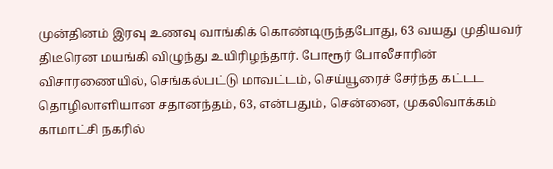முன்தினம் இரவு உணவு வாங்கிக் கொண்டிருந்தபோது, 63 வயது முதியவர் திடீரென மயங்கி விழுந்து உயிரிழந்தார். போரூர் போலீசாரின் விசாரணையில், செங்கல்பட்டு மாவட்டம், செய்யூரைச் சேர்ந்த கட்டட தொழிலாளியான சதானந்தம், 63, என்பதும், சென்னை, முகலிவாக்கம் காமாட்சி நகரில்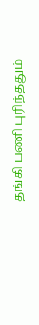தங்கி பணி புரிந்ததும்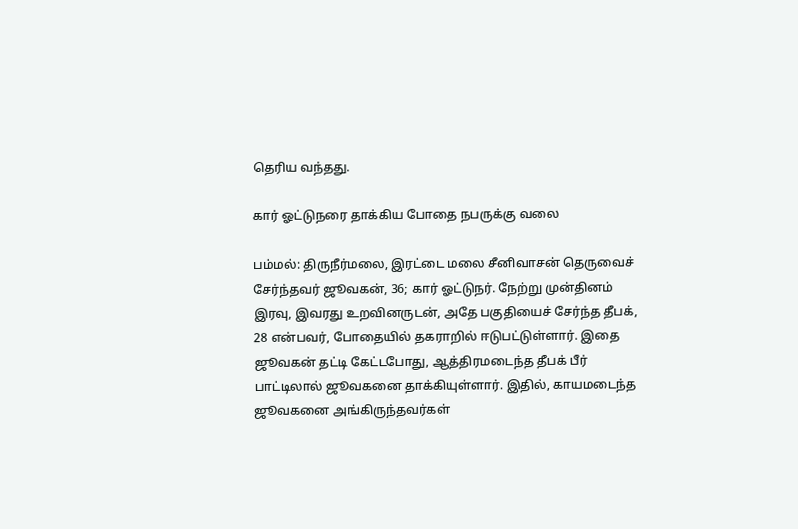தெரிய வந்தது.

கார் ஓட்டுநரை தாக்கிய போதை நபருக்கு வலை

பம்மல்: திருநீர்மலை, இரட்டை மலை சீனிவாசன் தெருவைச் சேர்ந்தவர் ஜூவகன், 36; கார் ஓட்டுநர். நேற்று முன்தினம் இரவு, இவரது உறவினருடன், அதே பகுதியைச் சேர்ந்த தீபக், 28 என்பவர், போதையில் தகராறில் ஈடுபட்டுள்ளார். இதை ஜூவகன் தட்டி கேட்டபோது, ஆத்திரமடைந்த தீபக் பீர் பாட்டிலால் ஜூவகனை தாக்கியுள்ளார். இதில், காயமடைந்த ஜூவகனை அங்கிருந்தவர்கள்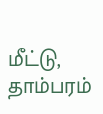மீட்டு, தாம்பரம்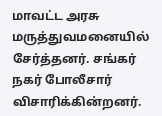மாவட்ட அரசு மருத்துவமனையில் சேர்த்தனர். சங்கர் நகர் போலீசார் விசாரிக்கின்றனர்.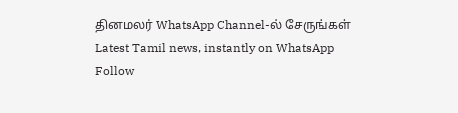தினமலர் WhatsApp Channel-ல் சேருங்கள்
Latest Tamil news, instantly on WhatsApp
Follow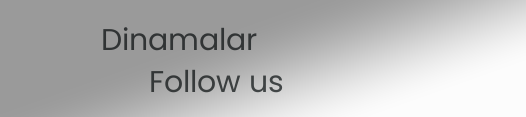Dinamalar
      Follow us